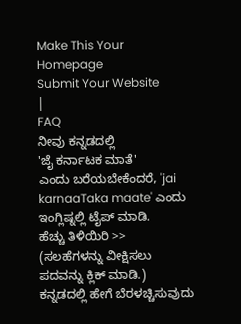Make This Your Homepage
Submit Your Website
|
FAQ
ನೀವು ಕನ್ನಡದಲ್ಲಿ
'ಜೈ ಕರ್ನಾಟಕ ಮಾತೆ'
ಎಂದು ಬರೆಯಬೇಕೆಂದರೆ, 'jai karnaaTaka maate' ಎಂದು ಇಂಗ್ಲಿಷ್ನಲ್ಲಿ ಟೈಪ್ ಮಾಡಿ.
ಹೆಚ್ಚು ತಿಳಿಯಿರಿ >>
(ಸಲಹೆಗಳನ್ನು ವೀಕ್ಷಿಸಲು ಪದವನ್ನು ಕ್ಲಿಕ್ ಮಾಡಿ.)
ಕನ್ನಡದಲ್ಲಿ ಹೇಗೆ ಬೆರಳಚ್ಚಿಸುವುದು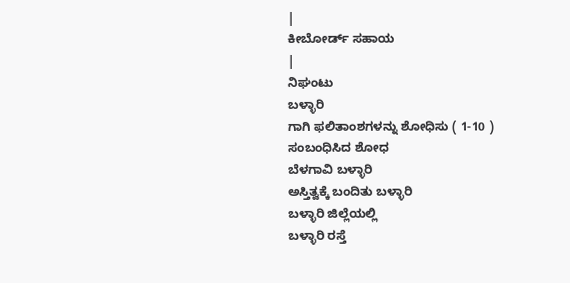|
ಕೀಬೋರ್ಡ್ ಸಹಾಯ
|
ನಿಘಂಟು
ಬಳ್ಳಾರಿ
ಗಾಗಿ ಫಲಿತಾಂಶಗಳನ್ನು ಶೋಧಿಸು ( 1-10 )
ಸಂಬಂಧಿಸಿದ ಶೋಧ
ಬೆಳಗಾವಿ ಬಳ್ಳಾರಿ
ಅಸ್ತಿತ್ವಕ್ಕೆ ಬಂದಿತು ಬಳ್ಳಾರಿ
ಬಳ್ಳಾರಿ ಜಿಲ್ಲೆಯಲ್ಲಿ
ಬಳ್ಳಾರಿ ರಸ್ತೆ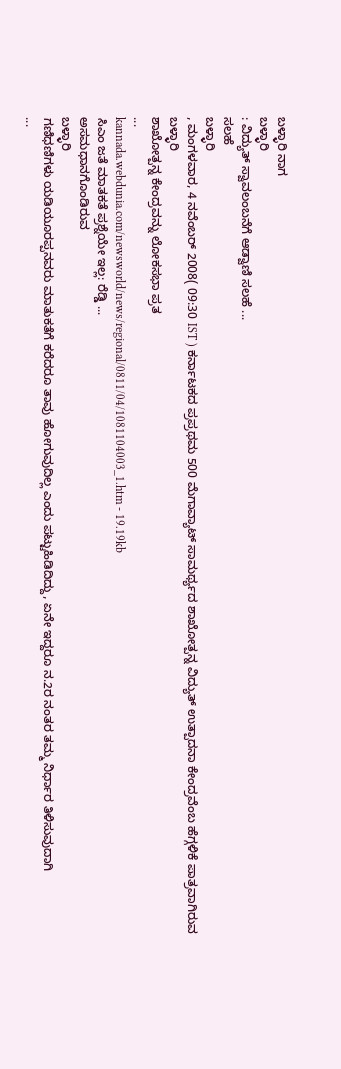ಬಳ್ಳಾರಿ ನಾಗ
ಬಳ್ಳಾರಿ
: ವಿದ್ಯುತ್ ಸ್ವಾವಲಂಬನೆಗೆ ಆಡ್ವಾಣಿ ಸಲಹೆ ...
ಸಲಹೆ
ಬಳ್ಳಾರಿ
, ಮಂಗಳವಾರ, 4 ನವೆಂಬರ್ 2008( 09:30 IST ) ಕರ್ನಾಟಕದ ಪ್ರಪ್ರಥಮ 500 ಮೆಗಾವ್ಯಾಟ್ ಸಾಮರ್ಥ್ಯದ ಶಾಖೋತ್ಪನ್ನ ವಿದ್ಯುತ್ ಉತ್ಪಾದನಾ ಕೇಂದ್ರವೆಂಬ ಹೆಗ್ಗಳಿಕೆ ಪಾತ್ರವಾಗಿರುವ
ಬಳ್ಳಾರಿ
ಶಾಖೋತ್ಪನ್ನ ಕೇಂದ್ರವನ್ನು ಲೋಕಸಭಾ ಪ್ರತ
...
kannada.webdunia.com/newsworld/news/regional/0811/04/1081104003_1.htm - 19.19kb
ಸಿಎಂ ಜತೆ ಮಾತಕತೆ ಪ್ರಶ್ನೆಯೇ ಇಲ್ಲ: ರೆಡ್ಡಿ ...
ಅಸಮಧಾನಗೊಂಡಿರುವ
ಬಳ್ಳಾರಿ
ಗಣಿಧಣಿಗಳು ಯಡಿಯೂರಪ್ಪನವರು ಮಾತುಕತೆಗೆ ಕರೆದರೂ ತಾವು ಹೋಗುವುದಿಲ್ಲ ಎಂದು ಪಟ್ಟುಹಿಡಿದಿದ್ದು, ಏನೇ ಇದ್ದರೂ ನ.2ರ ನಂತರ ತಮ್ಮ ನಿರ್ಧಾರ ತಿಳಿಸುವುದಾಗಿ
...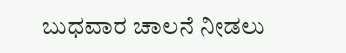ಬುಧವಾರ ಚಾಲನೆ ನೀಡಲು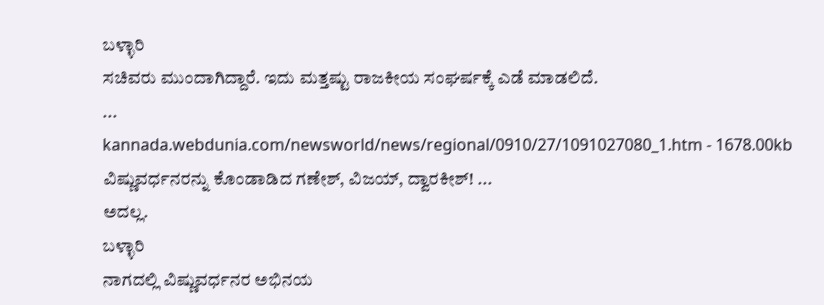ಬಳ್ಳಾರಿ
ಸಚಿವರು ಮುಂದಾಗಿದ್ದಾರೆ. ಇದು ಮತ್ತಷ್ಟು ರಾಜಕೀಯ ಸಂಘರ್ಷಕ್ಕೆ ಎಡೆ ಮಾಡಲಿದೆ.
...
kannada.webdunia.com/newsworld/news/regional/0910/27/1091027080_1.htm - 1678.00kb
ವಿಷ್ಣುವರ್ಧನರನ್ನು ಕೊಂಡಾಡಿದ ಗಣೇಶ್, ವಿಜಯ್, ದ್ವಾರಕೀಶ್! ...
ಅದಲ್ಲ.
ಬಳ್ಳಾರಿ
ನಾಗದಲ್ಲಿ ವಿಷ್ಣುವರ್ಧನರ ಅಭಿನಯ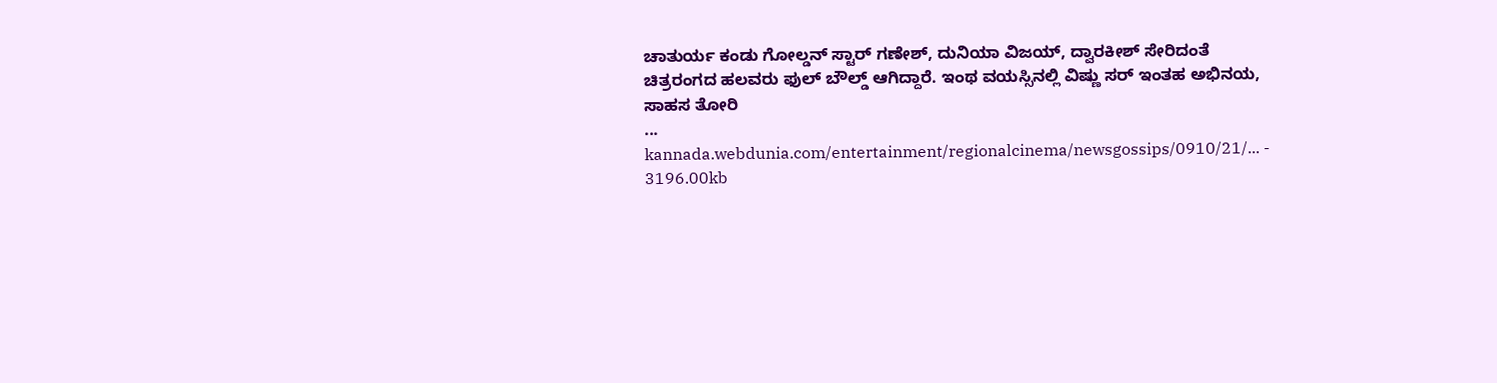ಚಾತುರ್ಯ ಕಂಡು ಗೋಲ್ಡನ್ ಸ್ಟಾರ್ ಗಣೇಶ್, ದುನಿಯಾ ವಿಜಯ್, ದ್ವಾರಕೀಶ್ ಸೇರಿದಂತೆ ಚಿತ್ರರಂಗದ ಹಲವರು ಫುಲ್ ಬೌಲ್ಡ್ ಆಗಿದ್ದಾರೆ. ಇಂಥ ವಯಸ್ಸಿನಲ್ಲಿ ವಿಷ್ಣು ಸರ್ ಇಂತಹ ಅಭಿನಯ, ಸಾಹಸ ತೋರಿ
...
kannada.webdunia.com/entertainment/regionalcinema/newsgossips/0910/21/... - 3196.00kb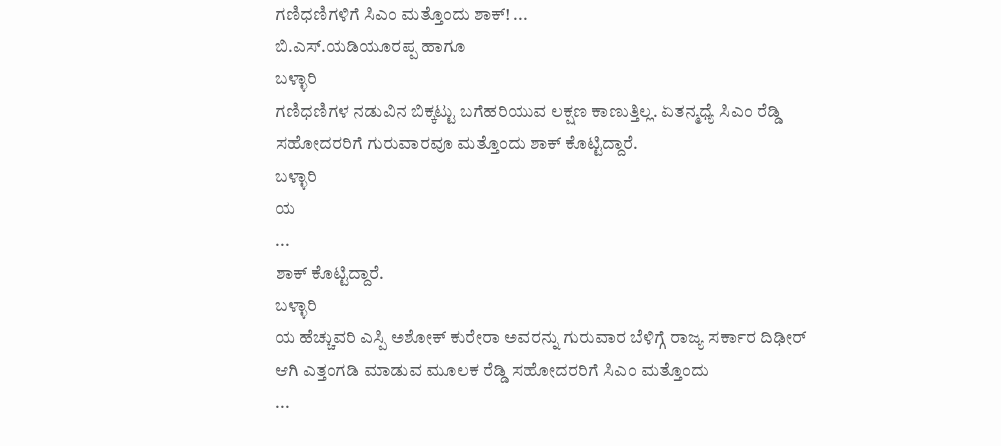ಗಣಿಧಣಿಗಳಿಗೆ ಸಿಎಂ ಮತ್ತೊಂದು ಶಾಕ್! ...
ಬಿ.ಎಸ್.ಯಡಿಯೂರಪ್ಪ ಹಾಗೂ
ಬಳ್ಳಾರಿ
ಗಣಿಧಣಿಗಳ ನಡುವಿನ ಬಿಕ್ಕಟ್ಟು ಬಗೆಹರಿಯುವ ಲಕ್ಷಣ ಕಾಣುತ್ತಿಲ್ಲ. ಏತನ್ಮಧ್ಯೆ ಸಿಎಂ ರೆಡ್ಡಿ ಸಹೋದರರಿಗೆ ಗುರುವಾರವೂ ಮತ್ತೊಂದು ಶಾಕ್ ಕೊಟ್ಟಿದ್ದಾರೆ.
ಬಳ್ಳಾರಿ
ಯ
...
ಶಾಕ್ ಕೊಟ್ಟಿದ್ದಾರೆ.
ಬಳ್ಳಾರಿ
ಯ ಹೆಚ್ಚುವರಿ ಎಸ್ಪಿ ಅಶೋಕ್ ಕುರೇರಾ ಅವರನ್ನು ಗುರುವಾರ ಬೆಳಿಗ್ಗೆ ರಾಜ್ಯ ಸರ್ಕಾರ ದಿಢೀರ್ ಆಗಿ ಎತ್ತಂಗಡಿ ಮಾಡುವ ಮೂಲಕ ರೆಡ್ಡಿ ಸಹೋದರರಿಗೆ ಸಿಎಂ ಮತ್ತೊಂದು
...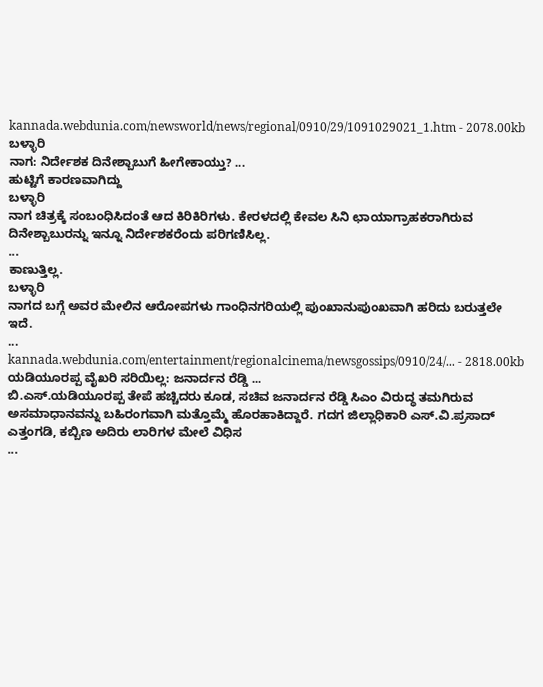kannada.webdunia.com/newsworld/news/regional/0910/29/1091029021_1.htm - 2078.00kb
ಬಳ್ಳಾರಿ
ನಾಗ: ನಿರ್ದೇಶಕ ದಿನೇಶ್ಬಾಬುಗೆ ಹೀಗೇಕಾಯ್ತು? ...
ಹುಟ್ಟಿಗೆ ಕಾರಣವಾಗಿದ್ದು
ಬಳ್ಳಾರಿ
ನಾಗ ಚಿತ್ರಕ್ಕೆ ಸಂಬಂಧಿಸಿದಂತೆ ಆದ ಕಿರಿಕಿರಿಗಳು. ಕೇರಳದಲ್ಲಿ ಕೇವಲ ಸಿನಿ ಛಾಯಾಗ್ರಾಹಕರಾಗಿರುವ ದಿನೇಶ್ಬಾಬುರನ್ನು ಇನ್ನೂ ನಿರ್ದೇಶಕರೆಂದು ಪರಿಗಣಿಸಿಲ್ಲ.
...
ಕಾಣುತ್ತಿಲ್ಲ.
ಬಳ್ಳಾರಿ
ನಾಗದ ಬಗ್ಗೆ ಅವರ ಮೇಲಿನ ಆರೋಪಗಳು ಗಾಂಧಿನಗರಿಯಲ್ಲಿ ಪುಂಖಾನುಪುಂಖವಾಗಿ ಹರಿದು ಬರುತ್ತಲೇ ಇದೆ.
...
kannada.webdunia.com/entertainment/regionalcinema/newsgossips/0910/24/... - 2818.00kb
ಯಡಿಯೂರಪ್ಪ ವೈಖರಿ ಸರಿಯಿಲ್ಲ: ಜನಾರ್ದನ ರೆಡ್ಡಿ ...
ಬಿ.ಎಸ್.ಯಡಿಯೂರಪ್ಪ ತೇಪೆ ಹಚ್ಚಿದರು ಕೂಡ, ಸಚಿವ ಜನಾರ್ದನ ರೆಡ್ಡಿ ಸಿಎಂ ವಿರುದ್ಧ ತಮಗಿರುವ ಅಸಮಾಧಾನವನ್ನು ಬಹಿರಂಗವಾಗಿ ಮತ್ತೊಮ್ಮೆ ಹೊರಹಾಕಿದ್ದಾರೆ. ಗದಗ ಜಿಲ್ಲಾಧಿಕಾರಿ ಎಸ್.ವಿ.ಪ್ರಸಾದ್ ಎತ್ತಂಗಡಿ, ಕಬ್ಬಿಣ ಅದಿರು ಲಾರಿಗಳ ಮೇಲೆ ವಿಧಿಸ
...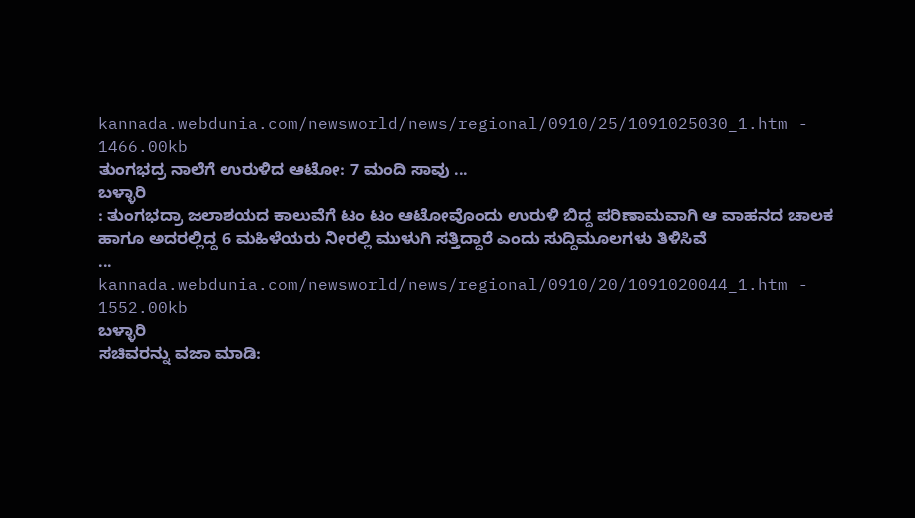kannada.webdunia.com/newsworld/news/regional/0910/25/1091025030_1.htm - 1466.00kb
ತುಂಗಭದ್ರ ನಾಲೆಗೆ ಉರುಳಿದ ಆಟೋ: 7 ಮಂದಿ ಸಾವು ...
ಬಳ್ಳಾರಿ
: ತುಂಗಭದ್ರಾ ಜಲಾಶಯದ ಕಾಲುವೆಗೆ ಟಂ ಟಂ ಆಟೋವೊಂದು ಉರುಳಿ ಬಿದ್ದ ಪರಿಣಾಮವಾಗಿ ಆ ವಾಹನದ ಚಾಲಕ ಹಾಗೂ ಅದರಲ್ಲಿದ್ದ 6 ಮಹಿಳೆಯರು ನೀರಲ್ಲಿ ಮುಳುಗಿ ಸತ್ತಿದ್ದಾರೆ ಎಂದು ಸುದ್ದಿಮೂಲಗಳು ತಿಳಿಸಿವೆ
...
kannada.webdunia.com/newsworld/news/regional/0910/20/1091020044_1.htm - 1552.00kb
ಬಳ್ಳಾರಿ
ಸಚಿವರನ್ನು ವಜಾ ಮಾಡಿ: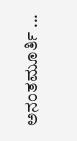ಅನಂತಮೂರ್ತಿ ...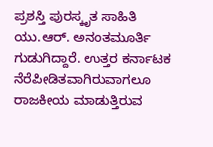ಪ್ರಶಸ್ತಿ ಪುರಸ್ಕೃತ ಸಾಹಿತಿ ಯು.ಆರ್. ಅನಂತಮೂರ್ತಿ ಗುಡುಗಿದ್ದಾರೆ. ಉತ್ತರ ಕರ್ನಾಟಕ ನೆರೆಪೀಡಿತವಾಗಿರುವಾಗಲೂ ರಾಜಕೀಯ ಮಾಡುತ್ತಿರುವ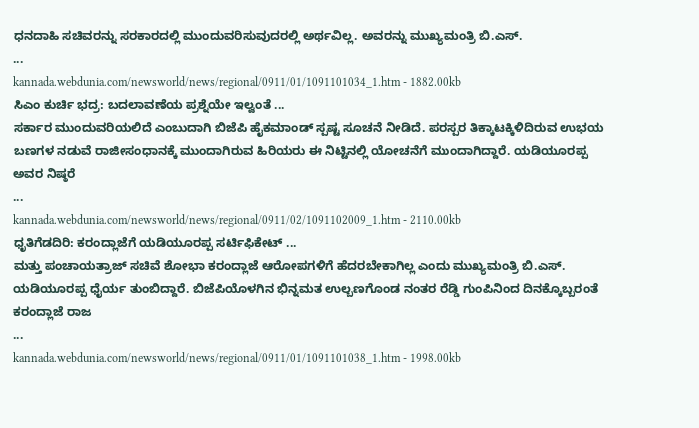ಧನದಾಹಿ ಸಚಿವರನ್ನು ಸರಕಾರದಲ್ಲಿ ಮುಂದುವರಿಸುವುದರಲ್ಲಿ ಅರ್ಥವಿಲ್ಲ. ಅವರನ್ನು ಮುಖ್ಯಮಂತ್ರಿ ಬಿ.ಎಸ್.
...
kannada.webdunia.com/newsworld/news/regional/0911/01/1091101034_1.htm - 1882.00kb
ಸಿಎಂ ಕುರ್ಚಿ ಭದ್ರ: ಬದಲಾವಣೆಯ ಪ್ರಶ್ನೆಯೇ ಇಲ್ವಂತೆ ...
ಸರ್ಕಾರ ಮುಂದುವರಿಯಲಿದೆ ಎಂಬುದಾಗಿ ಬಿಜೆಪಿ ಹೈಕಮಾಂಡ್ ಸ್ಪಷ್ಟ ಸೂಚನೆ ನೀಡಿದೆ. ಪರಸ್ಪರ ತಿಕ್ಕಾಟಕ್ಕಿಳಿದಿರುವ ಉಭಯ ಬಣಗಳ ನಡುವೆ ರಾಜೀಸಂಧಾನಕ್ಕೆ ಮುಂದಾಗಿರುವ ಹಿರಿಯರು ಈ ನಿಟ್ಟಿನಲ್ಲಿ ಯೋಚನೆಗೆ ಮುಂದಾಗಿದ್ದಾರೆ. ಯಡಿಯೂರಪ್ಪ ಅವರ ನಿಷ್ಠರೆ
...
kannada.webdunia.com/newsworld/news/regional/0911/02/1091102009_1.htm - 2110.00kb
ಧೃತಿಗೆಡದಿರಿ: ಕರಂದ್ಲಾಜೆಗೆ ಯಡಿಯೂರಪ್ಪ ಸರ್ಟಿಫಿಕೇಟ್ ...
ಮತ್ತು ಪಂಚಾಯತ್ರಾಜ್ ಸಚಿವೆ ಶೋಭಾ ಕರಂದ್ಲಾಜೆ ಆರೋಪಗಳಿಗೆ ಹೆದರಬೇಕಾಗಿಲ್ಲ ಎಂದು ಮುಖ್ಯಮಂತ್ರಿ ಬಿ.ಎಸ್. ಯಡಿಯೂರಪ್ಪ ಧೈರ್ಯ ತುಂಬಿದ್ದಾರೆ. ಬಿಜೆಪಿಯೊಳಗಿನ ಭಿನ್ನಮತ ಉಲ್ಬಣಗೊಂಡ ನಂತರ ರೆಡ್ಡಿ ಗುಂಪಿನಿಂದ ದಿನಕ್ಕೊಬ್ಬರಂತೆ ಕರಂದ್ಲಾಜೆ ರಾಜ
...
kannada.webdunia.com/newsworld/news/regional/0911/01/1091101038_1.htm - 1998.00kb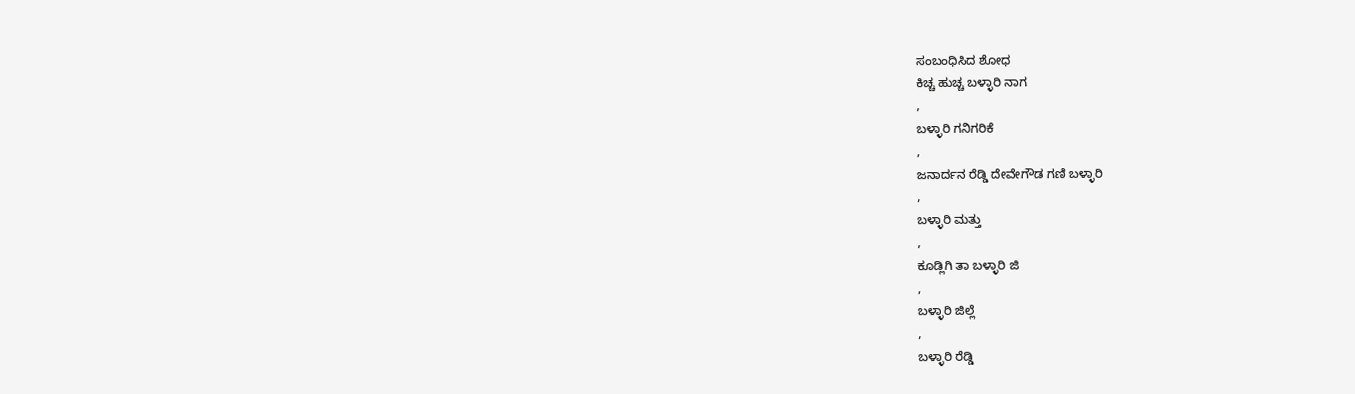ಸಂಬಂಧಿಸಿದ ಶೋಧ
ಕಿಚ್ಚ ಹುಚ್ಚ ಬಳ್ಳಾರಿ ನಾಗ
,
ಬಳ್ಳಾರಿ ಗನಿಗರಿಕೆ
,
ಜನಾರ್ದನ ರೆಡ್ಡಿ ದೇವೇಗೌಡ ಗಣಿ ಬಳ್ಳಾರಿ
,
ಬಳ್ಳಾರಿ ಮತ್ತು
,
ಕೂಡ್ಲಿಗಿ ತಾ ಬಳ್ಳಾರಿ ಜಿ
,
ಬಳ್ಳಾರಿ ಜಿಲ್ಲೆ
,
ಬಳ್ಳಾರಿ ರೆಡ್ಡಿ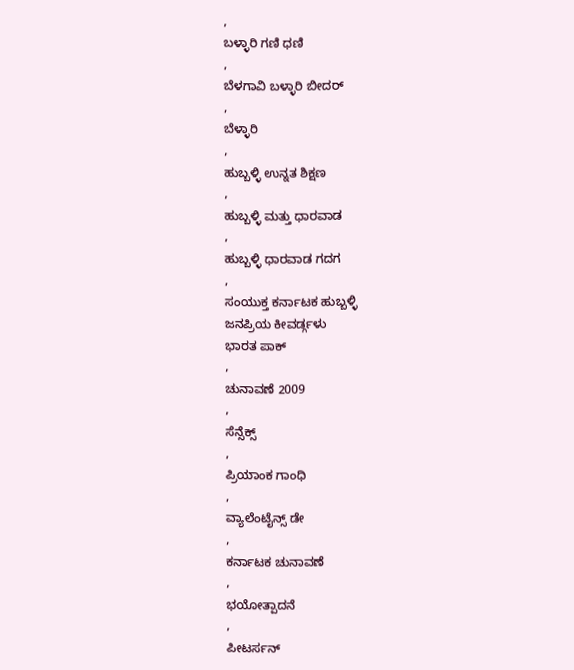,
ಬಳ್ಳಾರಿ ಗಣಿ ಧಣಿ
,
ಬೆಳಗಾವಿ ಬಳ್ಳಾರಿ ಬೀದರ್
,
ಬೆಳ್ಳಾರಿ
,
ಹುಬ್ಬಳ್ಳಿ ಉನ್ನತ ಶಿಕ್ಷಣ
,
ಹುಬ್ಬಳ್ಳಿ ಮತ್ತು ಧಾರವಾಡ
,
ಹುಬ್ಬಳ್ಳಿ ಧಾರವಾಡ ಗದಗ
,
ಸಂಯುಕ್ತ ಕರ್ನಾಟಕ ಹುಬ್ಬಳ್ಳಿ
ಜನಪ್ರಿಯ ಕೀವರ್ಡ್ಗಳು
ಭಾರತ ಪಾಕ್
,
ಚುನಾವಣೆ 2009
,
ಸೆನ್ಸೆಕ್ಸ್
,
ಪ್ರಿಯಾಂಕ ಗಾಂಧಿ
,
ವ್ಯಾಲೆಂಟೈನ್ಸ್ ಡೇ
,
ಕರ್ನಾಟಕ ಚುನಾವಣೆ
,
ಭಯೋತ್ಪಾದನೆ
,
ಪೀಟರ್ಸನ್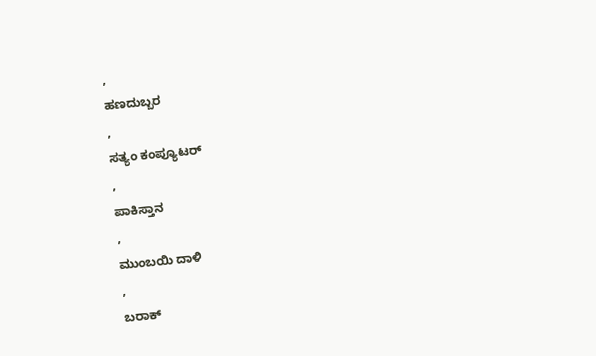,
ಹಣದುಬ್ಬರ
,
ಸತ್ಯಂ ಕಂಪ್ಯೂಟರ್
,
ಪಾಕಿಸ್ತಾನ
,
ಮುಂಬಯಿ ದಾಳಿ
,
ಬರಾಕ್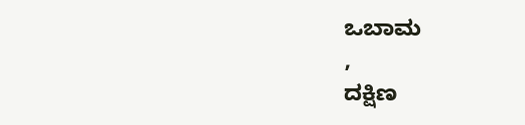ಒಬಾಮ
,
ದಕ್ಷಿಣ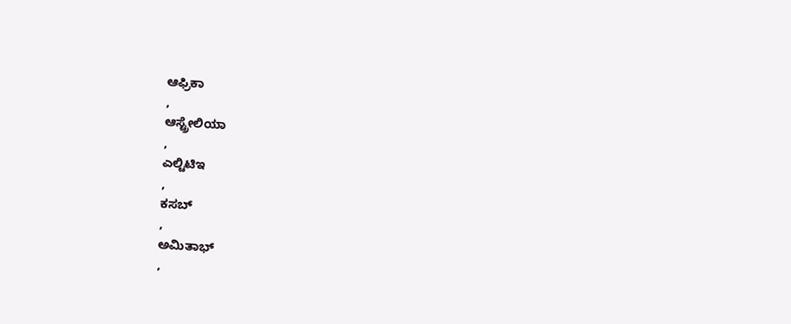ಆಫ್ರಿಕಾ
,
ಆಸ್ಟ್ರೇಲಿಯಾ
,
ಎಲ್ಟಿಟಿಇ
,
ಕಸಬ್
,
ಅಮಿತಾಭ್
,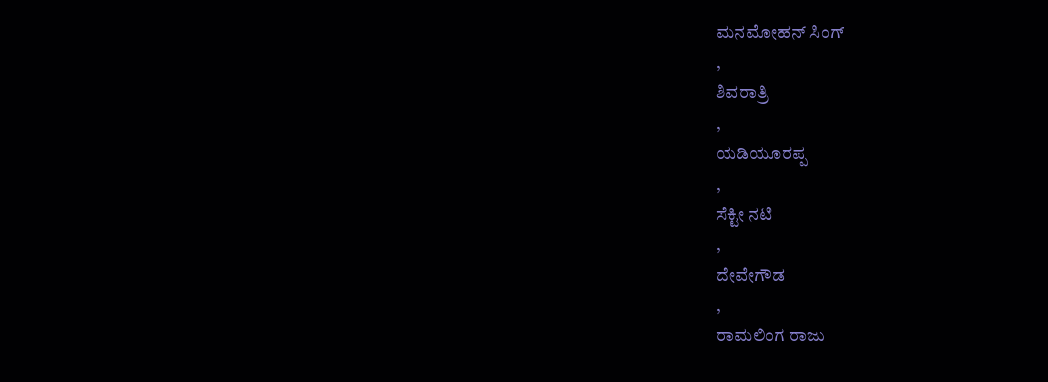ಮನಮೋಹನ್ ಸಿಂಗ್
,
ಶಿವರಾತ್ರಿ
,
ಯಡಿಯೂರಪ್ಪ
,
ಸೆಕ್ಟೀ ನಟಿ
,
ದೇವೇಗೌಡ
,
ರಾಮಲಿಂಗ ರಾಜು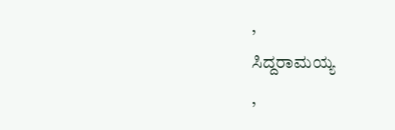,
ಸಿದ್ದರಾಮಯ್ಯ
,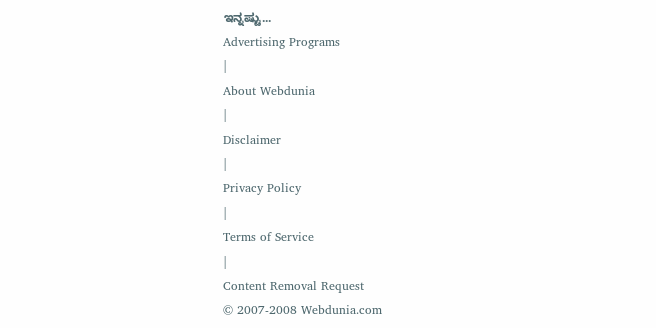ಇನ್ನಷ್ಟು...
Advertising Programs
|
About Webdunia
|
Disclaimer
|
Privacy Policy
|
Terms of Service
|
Content Removal Request
© 2007-2008 Webdunia.com